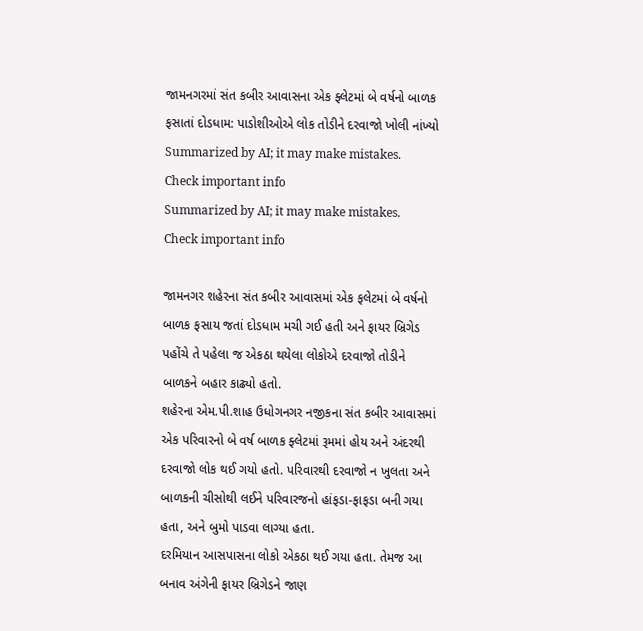જામનગરમાં સંત કબીર આવાસના એક ફ્લેટમાં બે વર્ષનો બાળક ફસાતાં દોડધામ: પાડોશીઓએ લોક તોડીને દરવાજો ખોલી નાંખ્યો
Summarized by AI; it may make mistakes. Check important info
Summarized by AI; it may make mistakes. Check important info

જામનગર શહેરના સંત કબીર આવાસમાં એક ફલેટમાં બે વર્ષનો બાળક ફસાય જતાં દોડધામ મચી ગઈ હતી અને ફાયર બ્રિગેડ પહોંચે તે પહેલા જ એકઠા થયેલા લોકોએ દરવાજો તોડીને બાળકને બહાર કાઢ્યો હતો.
શહેરના એમ.પી.શાહ ઉધોગનગર નજીકના સંત કબીર આવાસમાં એક પરિવારનો બે વર્ષ બાળક ફ્લેટમાં રૂમમાં હોય અને અંદરથી દરવાજો લોક થઈ ગયો હતો. પરિવારથી દરવાજો ન ખુલતા અને બાળકની ચીસોથી લઈને પરિવારજનો હાંફડા-ફાફડા બની ગયા હતા, અને બુમો પાડવા લાગ્યા હતા.
દરમિયાન આસપાસના લોકો એકઠા થઈ ગયા હતા. તેમજ આ બનાવ અંગેની ફાયર બ્રિગેડને જાણ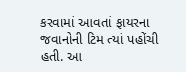કરવામાં આવતાં ફાયરના જવાનોની ટિમ ત્યાં પહોંચી હતી. આ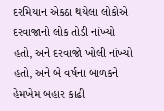દરમિયાન એકઠા થયેલા લોકોએ દરવાજાનો લોક તોડી નાંખ્યો હતો, અને દરવાજો ખોલી નાંખ્યો હતો, અને બે વર્ષના બાળકને હેમખેમ બહાર કાઢી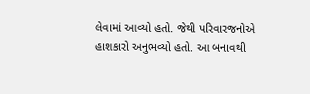લેવામાં આવ્યો હતો. જેથી પરિવારજનોએ હાશકારો અનુભવ્યો હતો. આ બનાવથી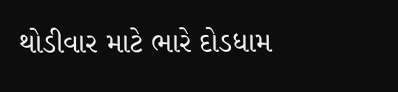થોડીવાર માટે ભારે દોડધામ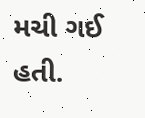મચી ગઈ હતી.